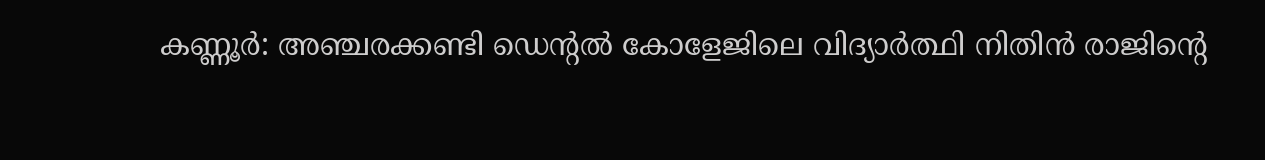കണ്ണൂർ: അഞ്ചരക്കണ്ടി ഡെന്റൽ കോളേജിലെ വിദ്യാർത്ഥി നിതിൻ രാജിന്റെ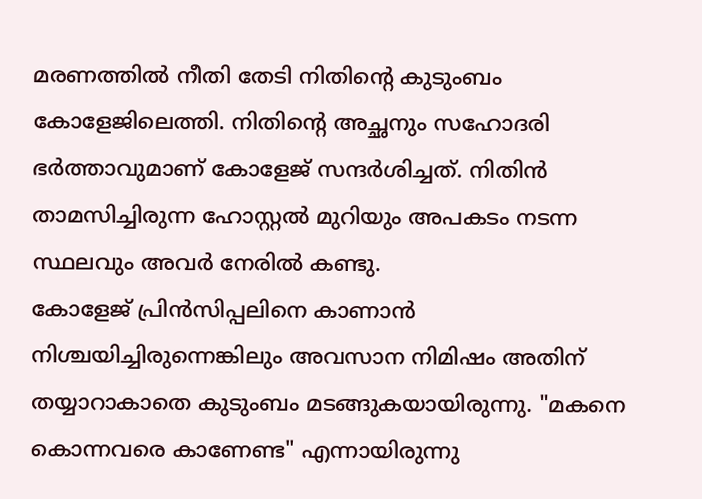മരണത്തിൽ നീതി തേടി നിതിന്റെ കുടുംബം കോളേജിലെത്തി. നിതിന്റെ അച്ഛനും സഹോദരി ഭർത്താവുമാണ് കോളേജ് സന്ദർശിച്ചത്. നിതിൻ താമസിച്ചിരുന്ന ഹോസ്റ്റൽ മുറിയും അപകടം നടന്ന സ്ഥലവും അവർ നേരിൽ കണ്ടു.
കോളേജ് പ്രിൻസിപ്പലിനെ കാണാൻ നിശ്ചയിച്ചിരുന്നെങ്കിലും അവസാന നിമിഷം അതിന് തയ്യാറാകാതെ കുടുംബം മടങ്ങുകയായിരുന്നു. "മകനെ കൊന്നവരെ കാണേണ്ട" എന്നായിരുന്നു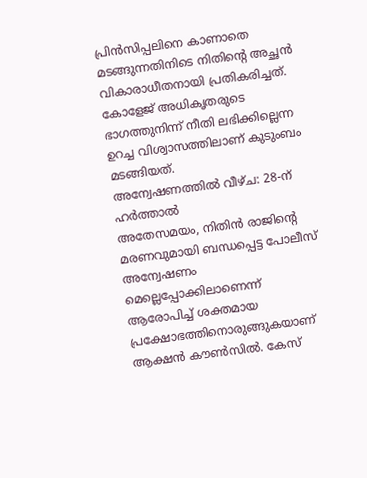പ്രിൻസിപ്പലിനെ കാണാതെ മടങ്ങുന്നതിനിടെ നിതിന്റെ അച്ഛൻ വികാരാധീതനായി പ്രതികരിച്ചത്. കോളേജ് അധികൃതരുടെ ഭാഗത്തുനിന്ന് നീതി ലഭിക്കില്ലെന്ന ഉറച്ച വിശ്വാസത്തിലാണ് കുടുംബം മടങ്ങിയത്.
അന്വേഷണത്തിൽ വീഴ്ച: 28-ന് ഹർത്താൽ
അതേസമയം, നിതിൻ രാജിന്റെ മരണവുമായി ബന്ധപ്പെട്ട പോലീസ് അന്വേഷണം മെല്ലെപ്പോക്കിലാണെന്ന് ആരോപിച്ച് ശക്തമായ പ്രക്ഷോഭത്തിനൊരുങ്ങുകയാണ് ആക്ഷൻ കൗൺസിൽ. കേസ്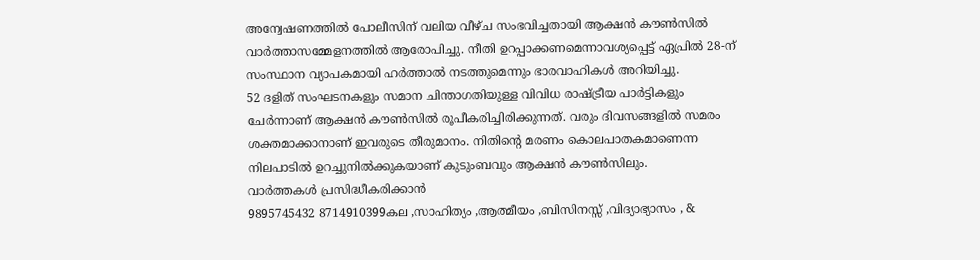അന്വേഷണത്തിൽ പോലീസിന് വലിയ വീഴ്ച സംഭവിച്ചതായി ആക്ഷൻ കൗൺസിൽ വാർത്താസമ്മേളനത്തിൽ ആരോപിച്ചു. നീതി ഉറപ്പാക്കണമെന്നാവശ്യപ്പെട്ട് ഏപ്രിൽ 28-ന് സംസ്ഥാന വ്യാപകമായി ഹർത്താൽ നടത്തുമെന്നും ഭാരവാഹികൾ അറിയിച്ചു.
52 ദളിത് സംഘടനകളും സമാന ചിന്താഗതിയുള്ള വിവിധ രാഷ്ട്രീയ പാർട്ടികളും ചേർന്നാണ് ആക്ഷൻ കൗൺസിൽ രൂപീകരിച്ചിരിക്കുന്നത്. വരും ദിവസങ്ങളിൽ സമരം ശക്തമാക്കാനാണ് ഇവരുടെ തീരുമാനം. നിതിന്റെ മരണം കൊലപാതകമാണെന്ന നിലപാടിൽ ഉറച്ചുനിൽക്കുകയാണ് കുടുംബവും ആക്ഷൻ കൗൺസിലും.
വാർത്തകൾ പ്രസിദ്ധീകരിക്കാൻ
9895745432 8714910399കല ,സാഹിത്യം ,ആത്മീയം ,ബിസിനസ്സ് ,വിദ്യാഭ്യാസം , &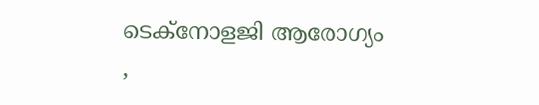ടെക്നോളജി ആരോഗ്യം ,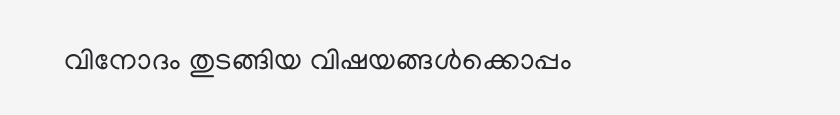വിനോദം തുടങ്ങിയ വിഷയങ്ങൾക്കൊപ്പം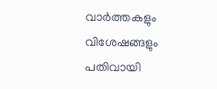വാർത്തകളും വിശേഷങ്ങളും പതിവായി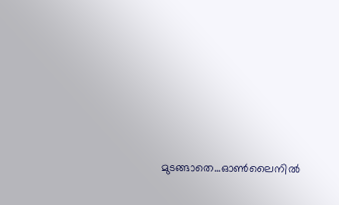മുടങ്ങാതെ...ഓൺലൈനിൽ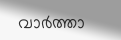വാർത്താ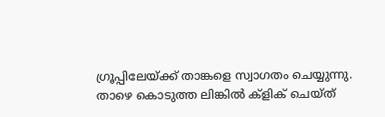ഗ്രൂപ്പിലേയ്ക്ക് താങ്കളെ സ്വാഗതം ചെയ്യുന്നു. താഴെ കൊടുത്ത ലിങ്കിൽ ക്ളിക് ചെയ്ത്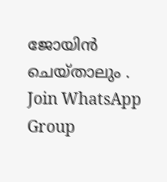ജോയിൻ ചെയ്താലും .
Join WhatsApp Group